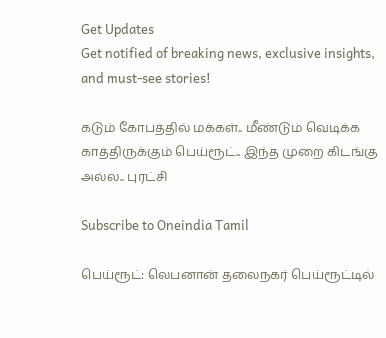Get Updates
Get notified of breaking news, exclusive insights, and must-see stories!

கடும் கோபத்தில் மக்கள்.. மீண்டும் வெடிக்க காத்திருக்கும் பெய்ரூட்.. இந்த முறை கிடங்கு அல்ல.. புரட்சி

Subscribe to Oneindia Tamil

பெய்ரூட்: லெபனான் தலைநகர் பெய்ரூட்டில்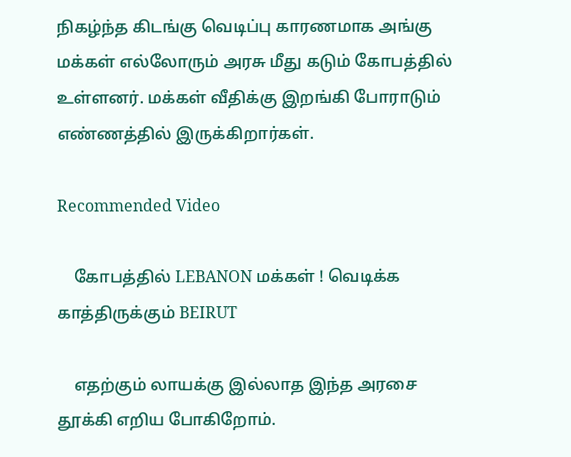நிகழ்ந்த கிடங்கு வெடிப்பு காரணமாக அங்கு மக்கள் எல்லோரும் அரசு மீது கடும் கோபத்தில் உள்ளனர். மக்கள் வீதிக்கு இறங்கி போராடும் எண்ணத்தில் இருக்கிறார்கள்.

Recommended Video

    கோபத்தில் LEBANON மக்கள் ! வெடிக்க காத்திருக்கும் BEIRUT

    எதற்கும் லாயக்கு இல்லாத இந்த அரசை தூக்கி எறிய போகிறோம்.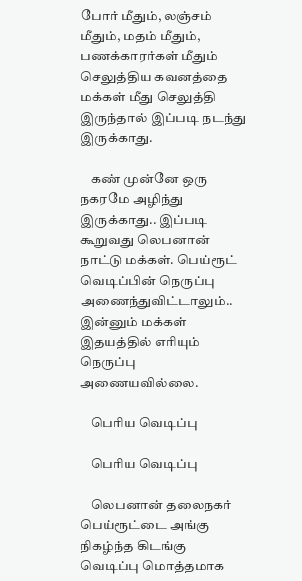போர் மீதும், லஞ்சம் மீதும், மதம் மீதும், பணக்காரர்கள் மீதும் செலுத்திய கவனத்தை மக்கள் மீது செலுத்தி இருந்தால் இப்படி நடந்து இருக்காது.

    கண் முன்னே ஒரு நகரமே அழிந்து இருக்காது.. இப்படி கூறுவது லெபனான் நாட்டு மக்கள். பெய்ரூட் வெடிப்பின் நெருப்பு அணைந்துவிட்டாலும்.. இன்னும் மக்கள் இதயத்தில் எரியும் நெருப்பு அணையவில்லை.

    பெரிய வெடிப்பு

    பெரிய வெடிப்பு

    லெபனான் தலைநகர் பெய்ரூட்டை அங்கு நிகழ்ந்த கிடங்கு வெடிப்பு மொத்தமாக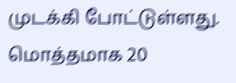முடக்கி போட்டுள்ளது. மொத்தமாக 20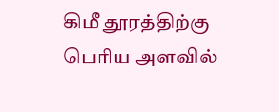கிமீ தூரத்திற்கு பெரிய அளவில்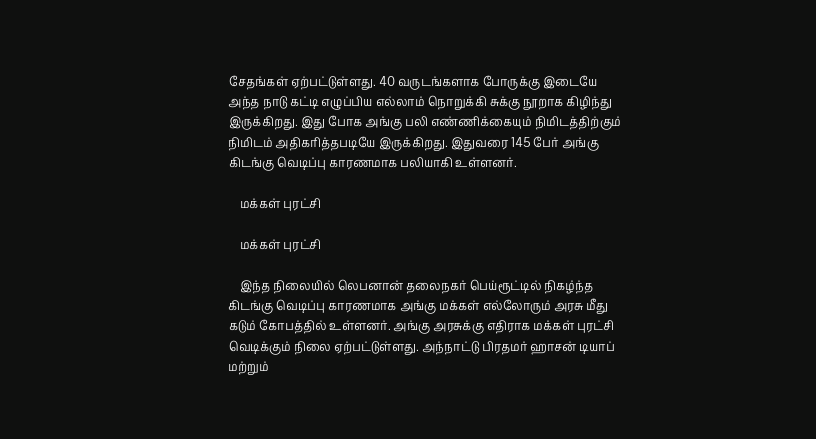சேதங்கள் ஏற்பட்டுள்ளது. 40 வருடங்களாக போருக்கு இடையே அந்த நாடு கட்டி எழுப்பிய எல்லாம் நொறுக்கி சுக்கு நூறாக கிழிந்து இருக்கிறது. இது போக அங்கு பலி எண்ணிக்கையும் நிமிடத்திற்கும் நிமிடம் அதிகரித்தபடியே இருக்கிறது. இதுவரை 145 பேர் அங்கு கிடங்கு வெடிப்பு காரணமாக பலியாகி உள்ளனர்.

    மக்கள் புரட்சி

    மக்கள் புரட்சி

    இந்த நிலையில் லெபனான் தலைநகர் பெய்ரூட்டில் நிகழ்ந்த கிடங்கு வெடிப்பு காரணமாக அங்கு மக்கள் எல்லோரும் அரசு மீது கடும் கோபத்தில் உள்ளனர். அங்கு அரசுக்கு எதிராக மக்கள் புரட்சி வெடிக்கும் நிலை ஏற்பட்டுள்ளது. அந்நாட்டு பிரதமர் ஹாசன் டியாப் மற்றும்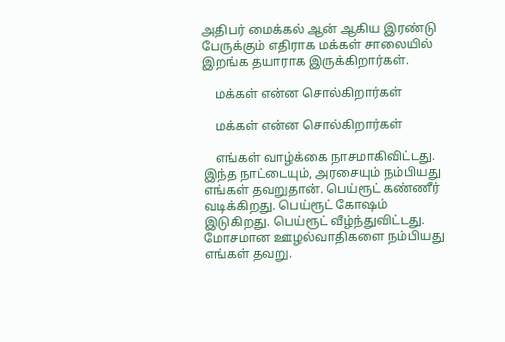அதிபர் மைக்கல் ஆன் ஆகிய இரண்டு பேருக்கும் எதிராக மக்கள் சாலையில் இறங்க தயாராக இருக்கிறார்கள்.

    மக்கள் என்ன சொல்கிறார்கள்

    மக்கள் என்ன சொல்கிறார்கள்

    எங்கள் வாழ்க்கை நாசமாகிவிட்டது. இந்த நாட்டையும், அரசையும் நம்பியது எங்கள் தவறுதான். பெய்ரூட் கண்ணீர் வடிக்கிறது. பெய்ரூட் கோஷம் இடுகிறது. பெய்ரூட் வீழ்ந்துவிட்டது. மோசமான ஊழல்வாதிகளை நம்பியது எங்கள் தவறு.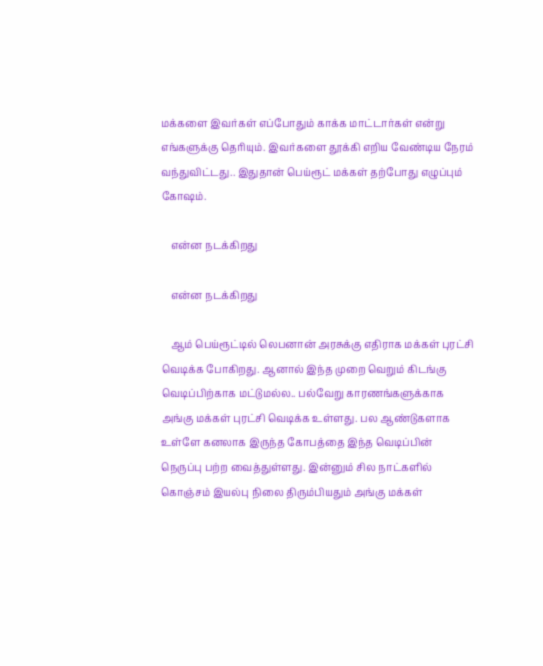மக்களை இவர்கள் எப்போதும் காக்க மாட்டார்கள் என்று எங்களுக்கு தெரியும். இவர்களை தூக்கி எறிய வேண்டிய நேரம் வந்துவிட்டது.. இதுதான் பெய்ரூட் மக்கள் தற்போது எழுப்பும் கோஷம்.

    என்ன நடக்கிறது

    என்ன நடக்கிறது

    ஆம் பெய்ரூட்டில் லெபனான் அரசுக்கு எதிராக மக்கள் புரட்சி வெடிக்க போகிறது. ஆனால் இந்த முறை வெறும் கிடங்கு வெடிப்பிற்காக மட்டுமல்ல.. பல்வேறு காரணங்களுக்காக அங்கு மக்கள் புரட்சி வெடிக்க உள்ளது. பல ஆண்டுகளாக உள்ளே கனலாக இருந்த கோபத்தை இந்த வெடிப்பின் நெருப்பு பற்ற வைத்துள்ளது. இன்னும் சில நாட்களில் கொஞ்சம் இயல்பு நிலை திரும்பியதும் அங்கு மக்கள்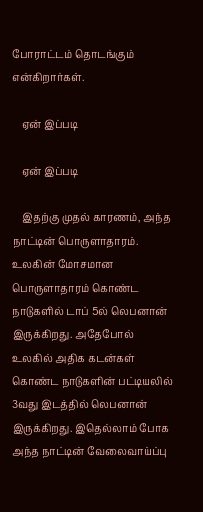போராட்டம் தொடங்கும் என்கிறார்கள்.

    ஏன் இப்படி

    ஏன் இப்படி

    இதற்கு முதல் காரணம், அந்த நாட்டின் பொருளாதாரம். உலகின் மோசமான பொருளாதாரம் கொண்ட நாடுகளில் டாப் 5ல் லெபனான் இருக்கிறது. அதேபோல் உலகில் அதிக கடன்கள் கொண்ட நாடுகளின் பட்டியலில் 3வது இடத்தில் லெபனான் இருக்கிறது. இதெல்லாம் போக அந்த நாட்டின் வேலைவாய்ப்பு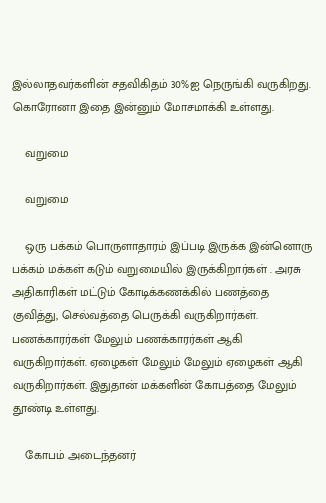இல்லாதவர்களின் சதவிகிதம் 30%ஐ நெருங்கி வருகிறது. கொரோனா இதை இன்னும் மோசமாக்கி உள்ளது.

    வறுமை

    வறுமை

    ஒரு பக்கம் பொருளாதாரம் இப்படி இருக்க இன்னொரு பக்கம் மக்கள் கடும் வறுமையில் இருக்கிறார்கள் . அரசு அதிகாரிகள் மட்டும் கோடிக்கணக்கில் பணத்தை குவித்து, செல்வத்தை பெருக்கி வருகிறார்கள். பணக்காரர்கள் மேலும் பணக்காரர்கள் ஆகி வருகிறார்கள். ஏழைகள் மேலும் மேலும் ஏழைகள் ஆகி வருகிறார்கள். இதுதான் மக்களின் கோபத்தை மேலும் தூண்டி உள்ளது.

    கோபம் அடைந்தனர்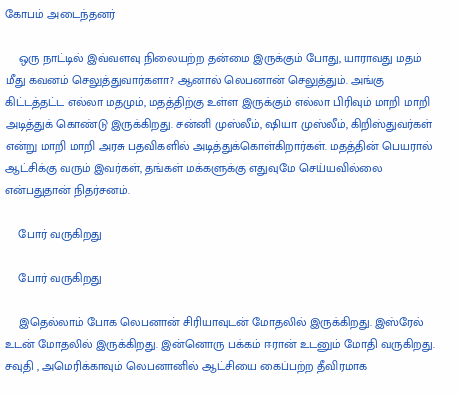கோபம் அடைந்தனர்

    ஒரு நாட்டில் இவ்வளவு நிலையற்ற தன்மை இருக்கும் போது, யாராவது மதம் மீது கவனம் செலுத்துவார்களா? ஆனால் லெபனான் செலுத்தும். அங்கு கிட்டத்தட்ட எல்லா மதமும், மதத்திற்கு உள்ள இருக்கும் எல்லா பிரிவும் மாறி மாறி அடித்துக் கொண்டு இருக்கிறது. சன்னி முஸ்லீம், ஷியா முஸ்லீம், கிறிஸ்துவர்கள் என்று மாறி மாறி அரசு பதவிகளில் அடித்துக்கொள்கிறார்கள். மதத்தின் பெயரால் ஆட்சிக்கு வரும் இவர்கள், தங்கள் மக்களுக்கு எதுவுமே செய்யவில்லை என்பதுதான் நிதர்சனம்.

    போர் வருகிறது

    போர் வருகிறது

    இதெல்லாம் போக லெபனான் சிரியாவுடன் மோதலில் இருக்கிறது. இஸ்ரேல் உடன் மோதலில் இருக்கிறது. இன்னொரு பக்கம் ஈரான் உடனும் மோதி வருகிறது. சவுதி , அமெரிக்காவும் லெபனானில் ஆட்சியை கைப்பற்ற தீவிரமாக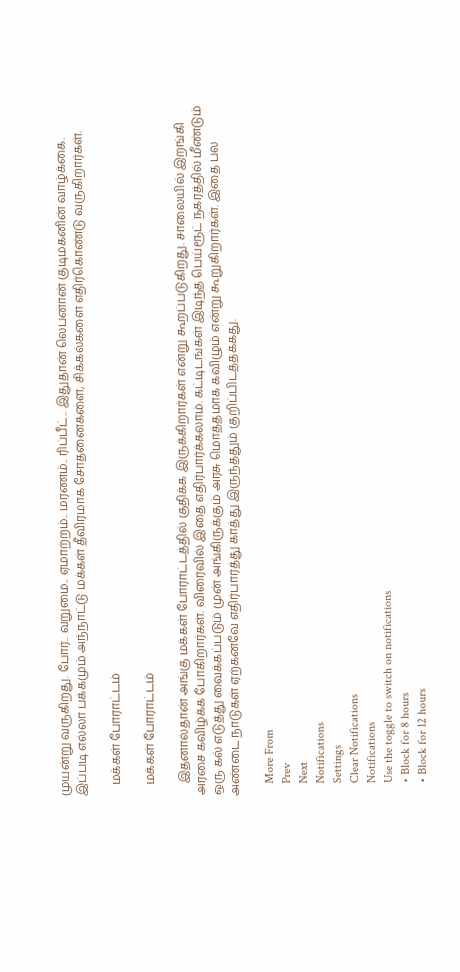முயன்று வருகிறது. போர்.. வறுமை.. ஏமாற்றம்.. மரணம்.. ரிப்பீட்.. இதுதான் லெபனான் குடிமகனின் வாழ்க்கை. இப்படி எல்லா பக்கமும் அந்நாட்டு மக்கள் தீவிரமாக சோதனைகளை, சிக்கல்களை எதிர்கொண்டு வருகிறார்கள்.

    மக்கள் போராட்டம்

    மக்கள் போராட்டம்

    இதனால்தான் அங்கு மக்கள் போராட்டத்தில் குதிக்க இருக்கிறார்கள் என்று கூறப்படுகிறது. சாலையில் இறங்கி அரசை கவிழ்க்க போகிறார்கள். விரைவில் இதை எதிர்பார்க்கலாம். கட்டிடங்கள் இடிந்த பெய்ரூட் நகரத்தில் மீண்டும் ஒரு கல் எடுத்து வைக்கப்படும் முன் அங்கிருக்கும் அரசு மொத்தமாக கவிழும் என்று கூறுகிறார்கள். இதை பல அண்டை நாடுகள் ஏற்கனவே எதிர்பார்த்து காத்து இருந்ததும் குறிப்பிடத்தக்கது.

    More From
    Prev
    Next
    Notifications
    Settings
    Clear Notifications
    Notifications
    Use the toggle to switch on notifications
    • Block for 8 hours
    • Block for 12 hours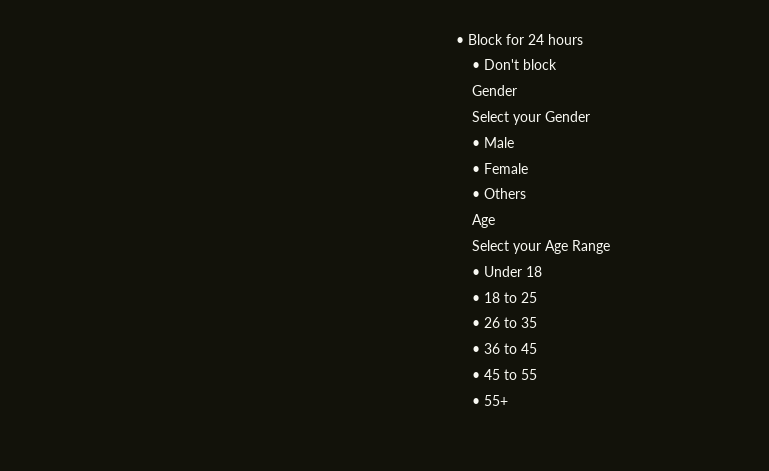• Block for 24 hours
    • Don't block
    Gender
    Select your Gender
    • Male
    • Female
    • Others
    Age
    Select your Age Range
    • Under 18
    • 18 to 25
    • 26 to 35
    • 36 to 45
    • 45 to 55
    • 55+